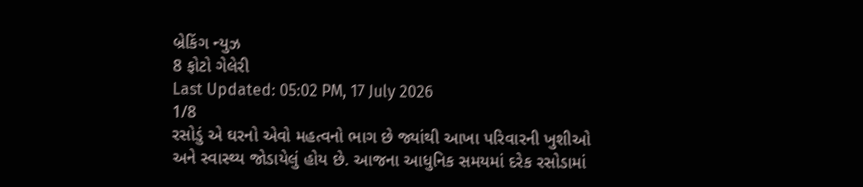બ્રેકિંગ ન્યુઝ
8 ફોટો ગેલેરી
Last Updated: 05:02 PM, 17 July 2026
1/8
રસોડું એ ઘરનો એવો મહત્વનો ભાગ છે જ્યાંથી આખા પરિવારની ખુશીઓ અને સ્વાસ્થ્ય જોડાયેલું હોય છે. આજના આધુનિક સમયમાં દરેક રસોડામાં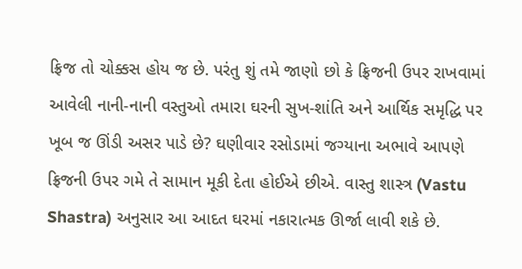ફ્રિજ તો ચોક્કસ હોય જ છે. પરંતુ શું તમે જાણો છો કે ફ્રિજની ઉપર રાખવામાં આવેલી નાની-નાની વસ્તુઓ તમારા ઘરની સુખ-શાંતિ અને આર્થિક સમૃદ્ધિ પર ખૂબ જ ઊંડી અસર પાડે છે? ઘણીવાર રસોડામાં જગ્યાના અભાવે આપણે ફ્રિજની ઉપર ગમે તે સામાન મૂકી દેતા હોઈએ છીએ. વાસ્તુ શાસ્ત્ર (Vastu Shastra) અનુસાર આ આદત ઘરમાં નકારાત્મક ઊર્જા લાવી શકે છે.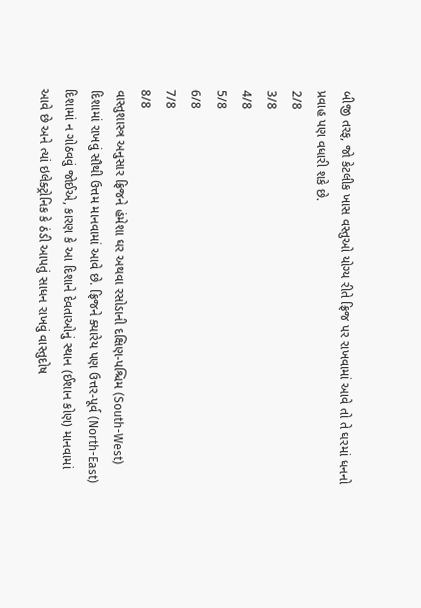બીજી તરફ, જો કેટલીક ખાસ વસ્તુઓ યોગ્ય રીતે ફ્રિજ પર રાખવામાં આવે તો તે ઘરમાં ધનનો પ્રવાહ પણ વધારી શકે છે.
2/8
3/8
4/8
5/8
6/8
7/8
8/8
વાસ્તુશાસ્ત્ર અનુસાર ફ્રિજને હંમેશા ઘર અથવા રસોડાની દક્ષિણ-પશ્ચિમ (South-West) દિશામાં રાખવું સૌથી ઉત્તમ માનવામાં આવે છે. ફ્રિજને ક્યારેય પણ ઉત્તર-પૂર્વ (North-East) દિશામાં ન ગોઠવવું જોઈએ, કારણ કે આ દિશાને દેવતાઓનું સ્થાન (ઈશાન કોણ) માનવામાં આવે છે અને ત્યાં ઇલેક્ટ્રોનિક કે ઠંડી આપતું સાધન રાખવું વાસ્તુદોષ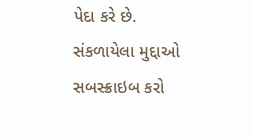પેદા કરે છે.
સંકળાયેલા મુદ્દાઓ
સબસ્ક્રાઇબ કરો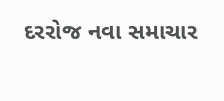દરરોજ નવા સમાચાર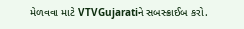મેળવવા માટે VTVGujaratiને સબસ્ક્રાઈબ કરો.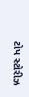ટોપ સ્ટોરીઝ